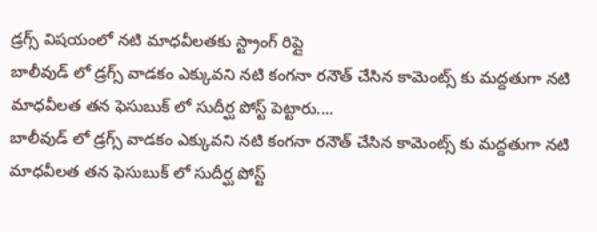డ్రగ్స్ విషయంలో నటి మాధవీలతకు స్ట్రాంగ్ రిప్లై
బాలీవుడ్ లో డ్రగ్స్ వాడకం ఎక్కువని నటి కంగనా రనౌత్ చేసిన కామెంట్స్ కు మద్దతుగా నటి మాధవీలత తన ఫెసుబుక్ లో సుదీర్ఘ పోస్ట్ పెట్టారు....
బాలీవుడ్ లో డ్రగ్స్ వాడకం ఎక్కువని నటి కంగనా రనౌత్ చేసిన కామెంట్స్ కు మద్దతుగా నటి మాధవీలత తన ఫెసుబుక్ లో సుదీర్ఘ పోస్ట్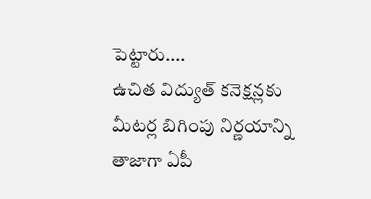పెట్టారు....
ఉచిత విద్యుత్ కనెక్షన్లకు మీటర్ల బిగింపు నిర్ణయాన్ని తాజాగా ఏపీ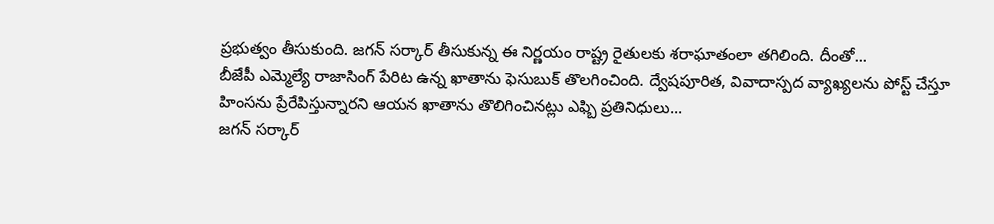ప్రభుత్వం తీసుకుంది. జగన్ సర్కార్ తీసుకున్న ఈ నిర్ణయం రాష్ట్ర రైతులకు శరాఘాతంలా తగిలింది. దీంతో...
బీజేపీ ఎమ్మెల్యే రాజాసింగ్ పేరిట ఉన్న ఖాతాను ఫెసుబుక్ తొలగించింది. ద్వేషపూరిత, వివాదాస్పద వ్యాఖ్యలను పోస్ట్ చేస్తూ హింసను ప్రేరేపిస్తున్నారని ఆయన ఖాతాను తొలిగించినట్లు ఎఫ్బి ప్రతినిధులు...
జగన్ సర్కార్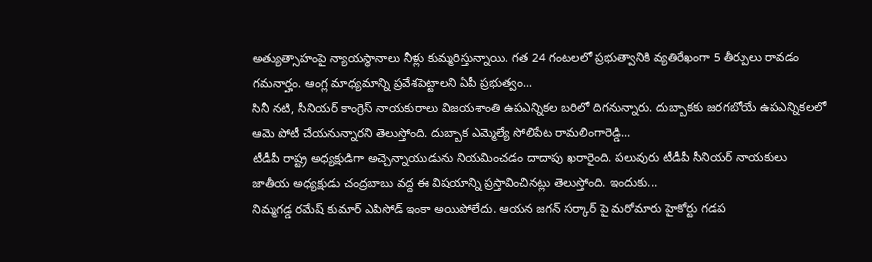అత్యుత్సాహంపై న్యాయస్థానాలు నీళ్లు కుమ్మరిస్తున్నాయి. గత 24 గంటలలో ప్రభుత్వానికి వ్యతిరేఖంగా 5 తీర్పులు రావడం గమనార్హం. ఆంగ్ల మాధ్యమాన్ని ప్రవేశపెట్టాలని ఏపీ ప్రభుత్వం...
సినీ నటి, సీనియర్ కాంగ్రెస్ నాయకురాలు విజయశాంతి ఉపఎన్నికల బరిలో దిగనున్నారు. దుబ్బాకకు జరగబోయే ఉపఎన్నికలలో ఆమె పోటీ చేయనున్నారని తెలుస్తోంది. దుబ్బాక ఎమ్మెల్యే సోలిపేట రామలింగారెడ్డి...
టీడీపీ రాష్ట్ర అధ్యక్షుడిగా అచ్చెన్నాయుడును నియమించడం దాదాపు ఖరారైంది. పలువురు టీడీపీ సీనియర్ నాయకులు జాతీయ అధ్యక్షుడు చంద్రబాబు వద్ద ఈ విషయాన్ని ప్రస్తావించినట్లు తెలుస్తోంది. ఇందుకు...
నిమ్మగడ్డ రమేష్ కుమార్ ఎపిసోడ్ ఇంకా అయిపోలేదు. ఆయన జగన్ సర్కార్ పై మరోమారు హైకోర్టు గడప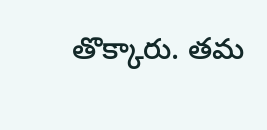తొక్కారు. తమ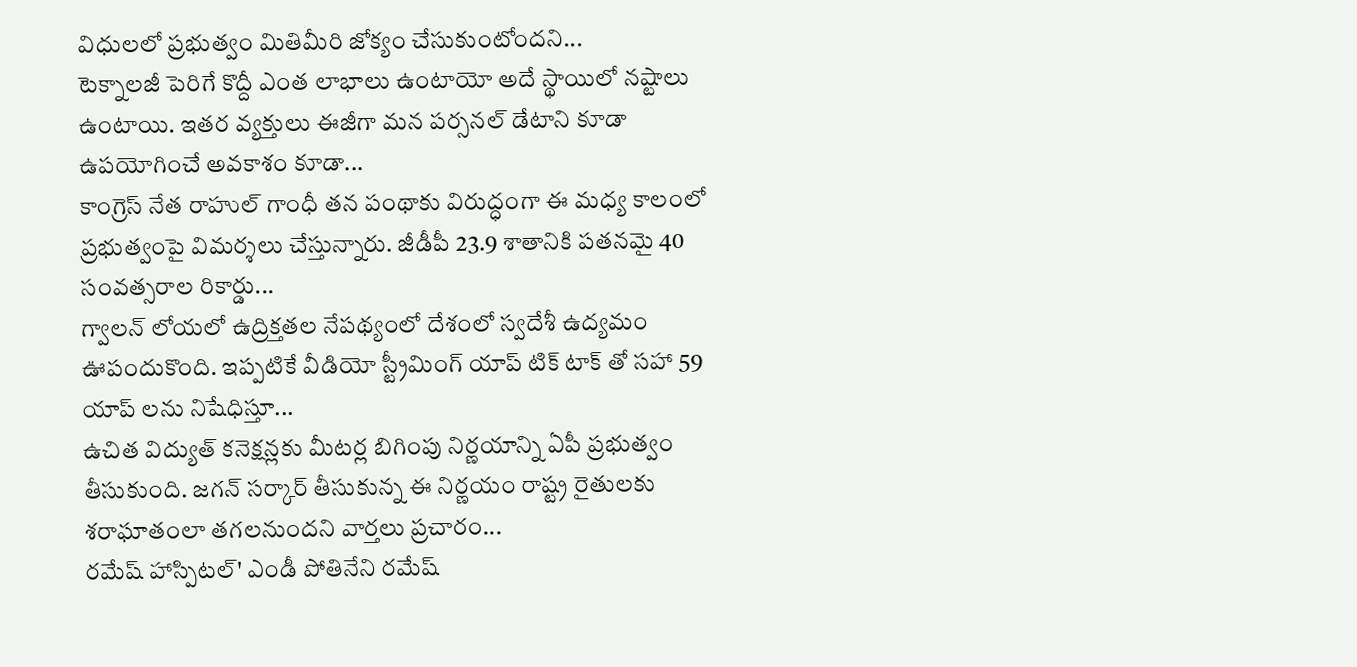విధులలో ప్రభుత్వం మితిమీరి జోక్యం చేసుకుంటోందని...
టెక్నాలజీ పెరిగే కొద్దీ ఎంత లాభాలు ఉంటాయో అదే స్థాయిలో నష్టాలు ఉంటాయి. ఇతర వ్యక్తులు ఈజీగా మన పర్సనల్ డేటాని కూడా ఉపయోగించే అవకాశం కూడా...
కాంగ్రెస్ నేత రాహుల్ గాంధీ తన పంథాకు విరుద్ధంగా ఈ మధ్య కాలంలో ప్రభుత్వంపై విమర్శలు చేస్తున్నారు. జీడీపీ 23.9 శాతానికి పతనమై 40 సంవత్సరాల రికార్డు...
గ్వాలన్ లోయలో ఉద్రిక్తతల నేపథ్యంలో దేశంలో స్వదేశీ ఉద్యమం ఊపందుకొంది. ఇప్పటికే వీడియో స్ట్రీమింగ్ యాప్ టిక్ టాక్ తో సహా 59 యాప్ లను నిషేధిస్తూ...
ఉచిత విద్యుత్ కనెక్షన్లకు మీటర్ల బిగింపు నిర్ణయాన్ని ఏపీ ప్రభుత్వం తీసుకుంది. జగన్ సర్కార్ తీసుకున్న ఈ నిర్ణయం రాష్ట్ర రైతులకు శరాఘాతంలా తగలనుందని వార్తలు ప్రచారం...
రమేష్ హాస్పిటల్' ఎండీ పోతినేని రమేష్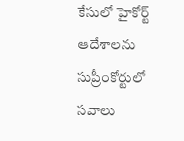కేసులో హైకోర్ట్ ఆదేశాలను సుప్రీంకోర్టులో సవాలు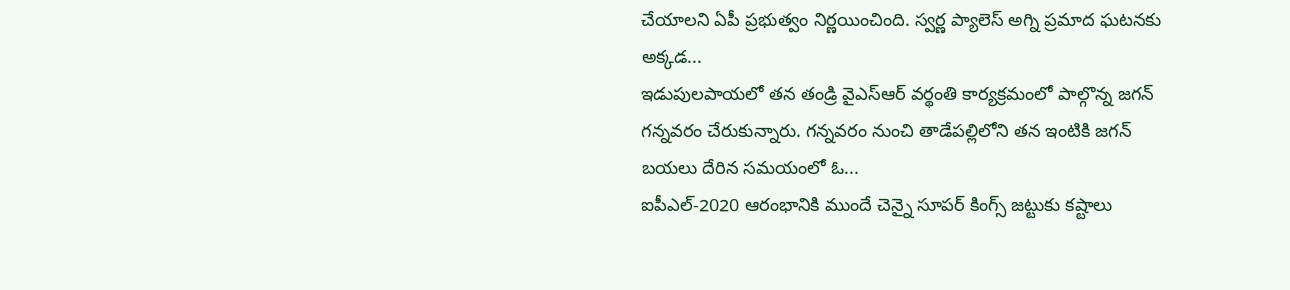చేయాలని ఏపీ ప్రభుత్వం నిర్ణయించింది. స్వర్ణ ప్యాలెస్ అగ్ని ప్రమాద ఘటనకు అక్కడ...
ఇడుపులపాయలో తన తండ్రి వైఎస్ఆర్ వర్థంతి కార్యక్రమంలో పాల్గొన్న జగన్ గన్నవరం చేరుకున్నారు. గన్నవరం నుంచి తాడేపల్లిలోని తన ఇంటికి జగన్ బయలు దేరిన సమయంలో ఓ...
ఐపీఎల్-2020 ఆరంభానికి ముందే చెన్నై సూపర్ కింగ్స్ జట్టుకు కష్టాలు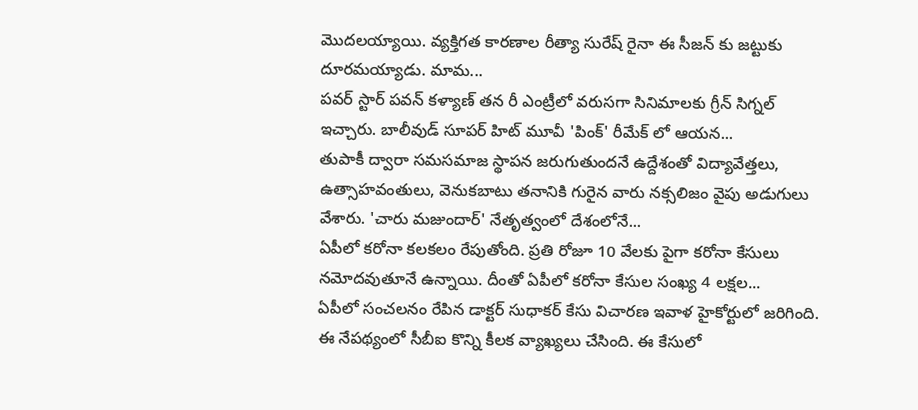మొదలయ్యాయి. వ్యక్తిగత కారణాల రీత్యా సురేష్ రైనా ఈ సీజన్ కు జట్టుకు దూరమయ్యాడు. మామ...
పవర్ స్టార్ పవన్ కళ్యాణ్ తన రీ ఎంట్రీలో వరుసగా సినిమాలకు గ్రీన్ సిగ్నల్ ఇచ్చారు. బాలీవుడ్ సూపర్ హిట్ మూవీ 'పింక్' రీమేక్ లో ఆయన...
తుపాకీ ద్వారా సమసమాజ స్థాపన జరుగుతుందనే ఉద్దేశంతో విద్యావేత్తలు, ఉత్సాహవంతులు, వెనుకబాటు తనానికి గురైన వారు నక్సలిజం వైపు అడుగులు వేశారు. 'చారు మజుందార్' నేతృత్వంలో దేశంలోనే...
ఏపీలో కరోనా కలకలం రేపుతోంది. ప్రతి రోజూ 10 వేలకు పైగా కరోనా కేసులు నమోదవుతూనే ఉన్నాయి. దీంతో ఏపీలో కరోనా కేసుల సంఖ్య 4 లక్షల...
ఏపీలో సంచలనం రేపిన డాక్టర్ సుధాకర్ కేసు విచారణ ఇవాళ హైకోర్టులో జరిగింది. ఈ నేపథ్యంలో సీబీఐ కొన్ని కీలక వ్యాఖ్యలు చేసింది. ఈ కేసులో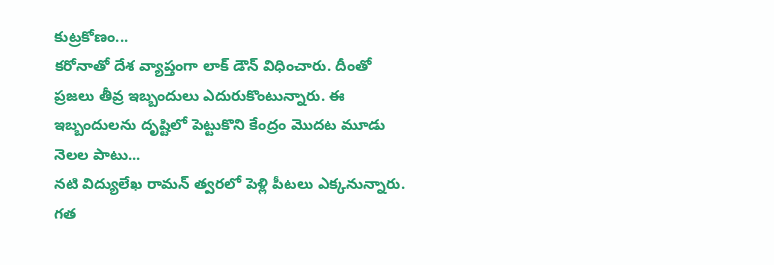కుట్రకోణం...
కరోనాతో దేశ వ్యాప్తంగా లాక్ డౌన్ విధించారు. దీంతో ప్రజలు తీవ్ర ఇబ్బందులు ఎదురుకొంటున్నారు. ఈ ఇబ్బందులను దృష్టిలో పెట్టుకొని కేంద్రం మొదట మూడు నెలల పాటు...
నటి విద్యులేఖ రామన్ త్వరలో పెళ్లి పీటలు ఎక్కనున్నారు. గత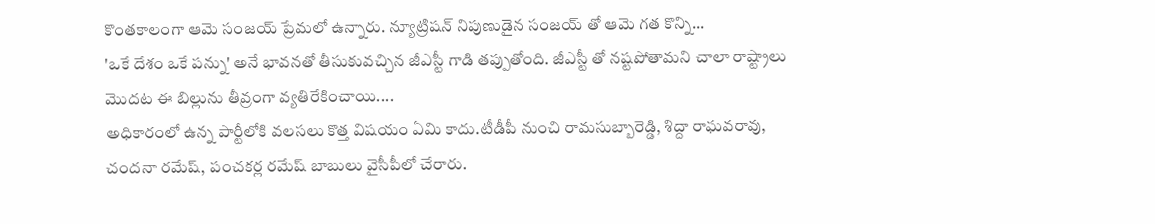కొంతకాలంగా ఆమె సంజయ్ ప్రేమలో ఉన్నారు. న్యూట్రిషన్ నిపుణుడైన సంజయ్ తో ఆమె గత కొన్ని...
'ఒకే దేశం ఒకే పన్ను' అనే భావనతో తీసుకువచ్చిన జీఎస్టీ గాడి తప్పుతోంది. జీఎస్టీ తో నష్టపోతామని చాలా రాష్ట్రాలు మొదట ఈ బిల్లును తీవ్రంగా వ్యతిరేకించాయి....
అధికారంలో ఉన్న పార్టీలోకి వలసలు కొత్త విషయం ఏమి కాదు.టీడీపీ నుంచి రామసుబ్బారెడ్డి, శిద్దా రాఘవరావు, చందనా రమేష్, పంచకర్ల రమేష్ బాబులు వైసీపీలో చేరారు.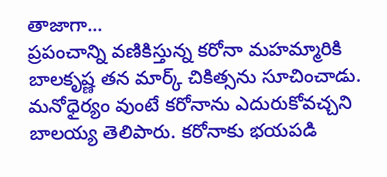తాజాగా...
ప్రపంచాన్ని వణికిస్తున్న కరోనా మహమ్మారికి బాలకృష్ణ తన మార్క్ చికిత్సను సూచించాడు. మనోధైర్యం వుంటే కరోనాను ఎదురుకోవచ్చని బాలయ్య తెలిపారు. కరోనాకు భయపడి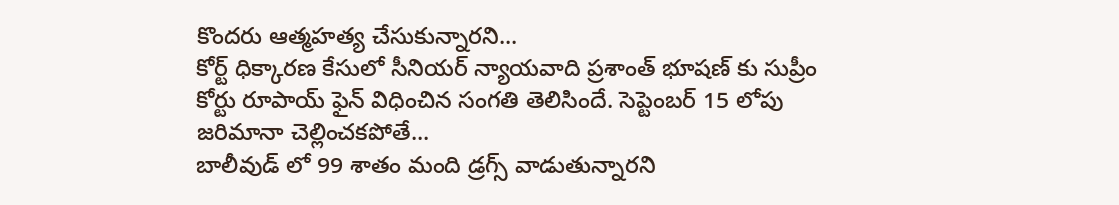కొందరు ఆత్మహత్య చేసుకున్నారని...
కోర్ట్ ధిక్కారణ కేసులో సీనియర్ న్యాయవాది ప్రశాంత్ భూషణ్ కు సుప్రీం కోర్టు రూపాయ్ ఫైన్ విధించిన సంగతి తెలిసిందే. సెప్టెంబర్ 15 లోపు జరిమానా చెల్లించకపోతే...
బాలీవుడ్ లో 99 శాతం మంది డ్రగ్స్ వాడుతున్నారని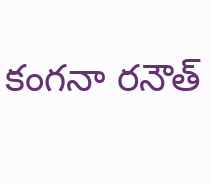కంగనా రనౌత్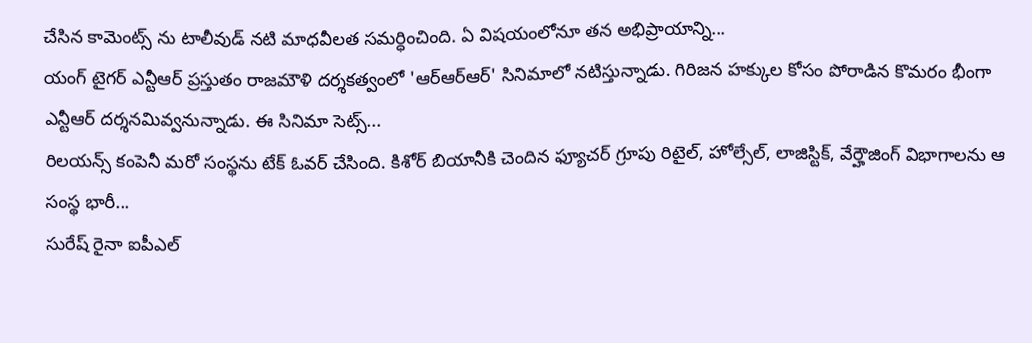చేసిన కామెంట్స్ ను టాలీవుడ్ నటి మాధవీలత సమర్ధించింది. ఏ విషయంలోనూ తన అభిప్రాయాన్ని...
యంగ్ టైగర్ ఎన్టీఆర్ ప్రస్తుతం రాజమౌళి దర్శకత్వంలో 'ఆర్ఆర్ఆర్' సినిమాలో నటిస్తున్నాడు. గిరిజన హక్కుల కోసం పోరాడిన కొమరం భీంగా ఎన్టీఆర్ దర్శనమివ్వనున్నాడు. ఈ సినిమా సెట్స్...
రిలయన్స్ కంపెనీ మరో సంస్థను టేక్ ఓవర్ చేసింది. కిశోర్ బియానీకి చెందిన ఫ్యూచర్ గ్రూపు రిటైల్, హోల్సేల్, లాజిస్టిక్, వేర్హౌజింగ్ విభాగాలను ఆ సంస్థ భారీ...
సురేష్ రైనా ఐపీఎల్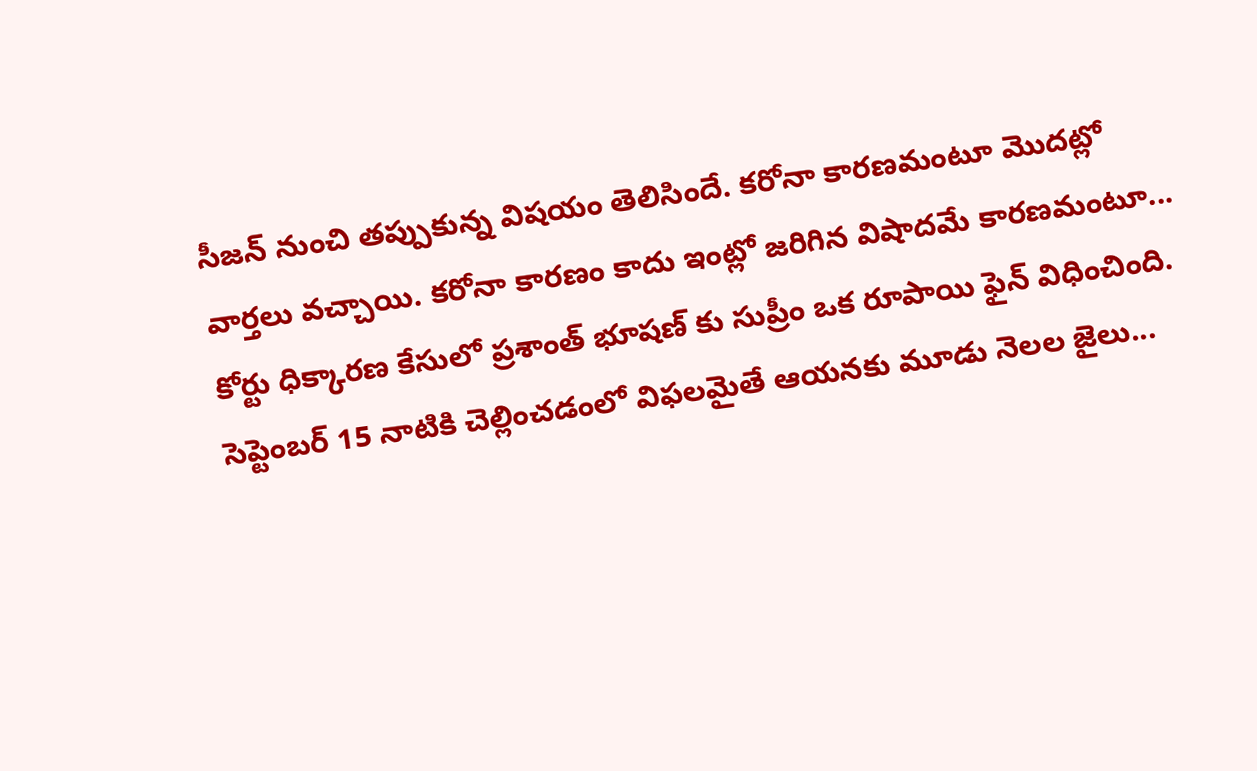సీజన్ నుంచి తప్పుకున్న విషయం తెలిసిందే. కరోనా కారణమంటూ మొదట్లో వార్తలు వచ్చాయి. కరోనా కారణం కాదు ఇంట్లో జరిగిన విషాదమే కారణమంటూ...
కోర్టు ధిక్కారణ కేసులో ప్రశాంత్ భూషణ్ కు సుప్రీం ఒక రూపాయి ఫైన్ విధించింది. సెప్టెంబర్ 15 నాటికి చెల్లించడంలో విఫలమైతే ఆయనకు మూడు నెలల జైలు...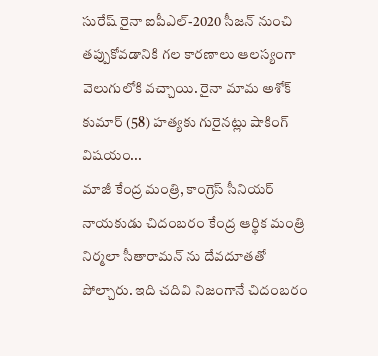సురేష్ రైనా ఐపీఎల్-2020 సీజన్ నుంచి తప్పుకోవడానికి గల కారణాలు ఆలస్యంగా వెలుగులోకి వచ్చాయి. రైనా మామ అశోక్ కుమార్ (58) హత్యకు గురైనట్లు షాకింగ్ విషయం...
మాజీ కేంద్ర మంత్రి, కాంగ్రెస్ సీనియర్ నాయకుడు చిదంబరం కేంద్ర ఆర్థిక మంత్రి నిర్మలా సీతారామన్ ను దేవదూతతో పోల్చారు. ఇది చదివి నిజంగానే చిదంబరం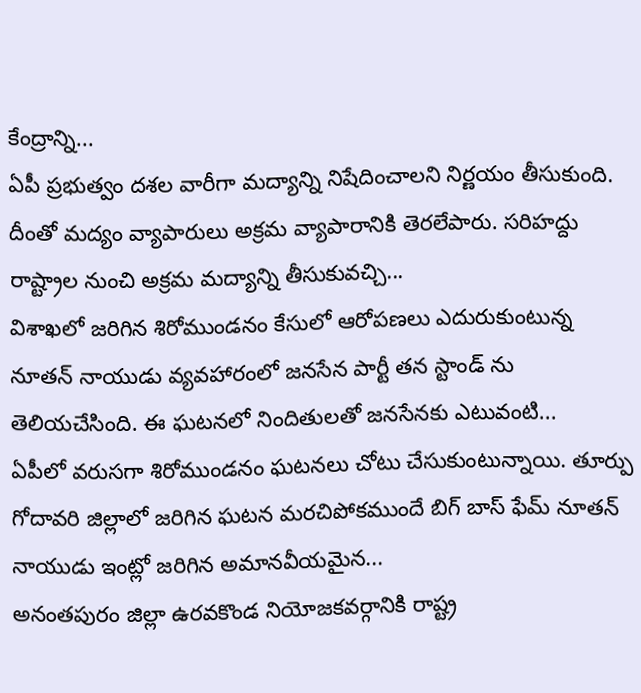కేంద్రాన్ని...
ఏపీ ప్రభుత్వం దశల వారీగా మద్యాన్ని నిషేదించాలని నిర్ణయం తీసుకుంది. దీంతో మద్యం వ్యాపారులు అక్రమ వ్యాపారానికి తెరలేపారు. సరిహద్దు రాష్ట్రాల నుంచి అక్రమ మద్యాన్ని తీసుకువచ్చి...
విశాఖలో జరిగిన శిరోముండనం కేసులో ఆరోపణలు ఎదురుకుంటున్న నూతన్ నాయుడు వ్యవహారంలో జనసేన పార్టీ తన స్టాండ్ ను తెలియచేసింది. ఈ ఘటనలో నిందితులతో జనసేనకు ఎటువంటి...
ఏపీలో వరుసగా శిరోముండనం ఘటనలు చోటు చేసుకుంటున్నాయి. తూర్పు గోదావరి జిల్లాలో జరిగిన ఘటన మరచిపోకముందే బిగ్ బాస్ ఫేమ్ నూతన్ నాయుడు ఇంట్లో జరిగిన అమానవీయమైన...
అనంతపురం జిల్లా ఉరవకొండ నియోజకవర్గానికి రాష్ట్ర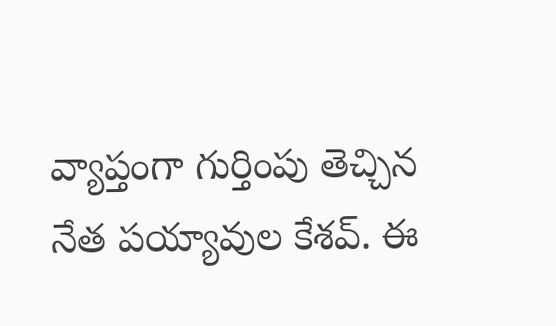వ్యాప్తంగా గుర్తింపు తెచ్చిన నేత పయ్యావుల కేశవ్. ఈ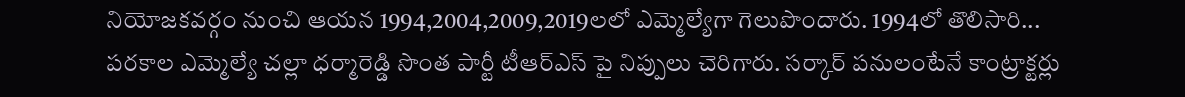నియోజకవర్గం నుంచి ఆయన 1994,2004,2009,2019లలో ఎమ్మెల్యేగా గెలుపొందారు. 1994లో తొలిసారి...
పరకాల ఎమ్మెల్యే చల్లా ధర్మారెడ్డి సొంత పార్టీ టీఆర్ఎస్ పై నిప్పులు చెరిగారు. సర్కార్ పనులంటేనే కాంట్రాక్టర్లు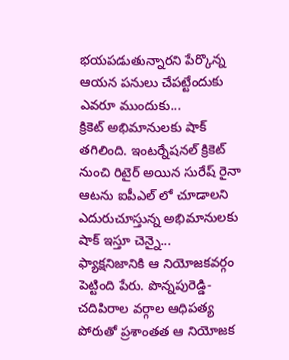భయపడుతున్నారని పేర్కొన్న ఆయన పనులు చేపట్టేందుకు ఎవరూ ముందుకు...
క్రికెట్ అభిమానులకు షాక్ తగిలింది. ఇంటర్నేషనల్ క్రికెట్ నుంచి రిటైర్ అయిన సురేష్ రైనా ఆటను ఐపీఎల్ లో చూడాలని ఎదురుచూస్తున్న అభిమానులకు షాక్ ఇస్తూ చెన్నై...
ఫ్యాక్షనిజానికి ఆ నియోజకవర్గం పెట్టింది పేరు. పొన్నపురెడ్డి-చదిపిరాల వర్గాల ఆధిపత్య పోరుతో ప్రశాంతత ఆ నియోజక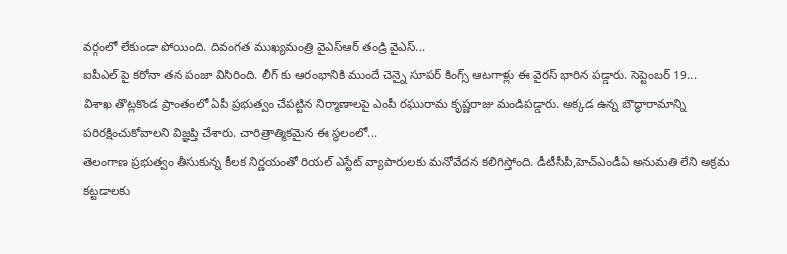వర్గంలో లేకుండా పోయింది. దివంగత ముఖ్యమంత్రి వైఎస్ఆర్ తండ్రి వైఎస్...
ఐపీఎల్ పై కరోనా తన పంజా విసిరింది. లీగ్ కు ఆరంభానికి ముందే చెన్నై సూపర్ కింగ్స్ ఆటగాళ్లు ఈ వైరస్ భారిన పడ్డారు. సెప్టెంబర్ 19...
విశాఖ తొట్లకొండ ప్రాంతంలో ఏపీ ప్రభుత్వం చేపట్టిన నిర్మాణాలపై ఎంపీ రఘురామ కృష్ణరాజు మండిపడ్డారు. అక్కడ ఉన్న బౌద్ధారామాన్ని పరిరక్షించుకోవాలని విజ్ఞప్తి చేశారు. చారిత్రాత్మికమైన ఈ స్థలంలో...
తెలంగాణ ప్రభుత్వం తీసుకున్న కీలక నిర్ణయంతో రియల్ ఎస్టేట్ వ్యాపారులకు మనోవేదన కలిగిస్తోంది. డీటీసీపీ,హెచ్ఎండీఏ అనుమతి లేని అక్రమ కట్టడాలకు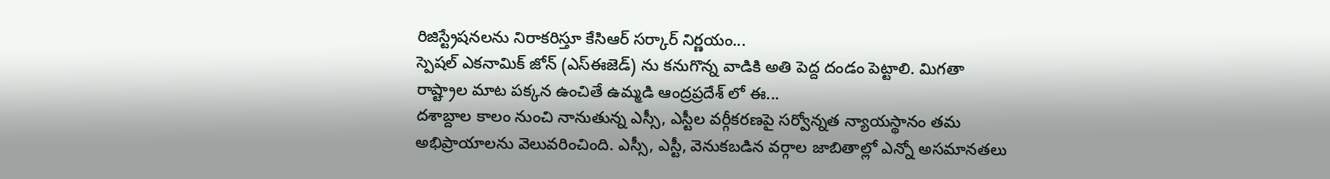రిజిస్ట్రేషనలను నిరాకరిస్తూ కేసిఆర్ సర్కార్ నిర్ణయం...
స్పెషల్ ఎకనామిక్ జోన్ (ఎస్ఈజెడ్) ను కనుగొన్న వాడికి అతి పెద్ద దండం పెట్టాలి. మిగతా రాష్ట్రాల మాట పక్కన ఉంచితే ఉమ్మడి ఆంద్రప్రదేశ్ లో ఈ...
దశాబ్దాల కాలం నుంచి నానుతున్న ఎస్సీ, ఎస్టీల వర్గీకరణపై సర్వోన్నత న్యాయస్థానం తమ అభిప్రాయాలను వెలువరించింది. ఎస్సీ, ఎస్టీ, వెనుకబడిన వర్గాల జాబితాల్లో ఎన్నో అసమానతలు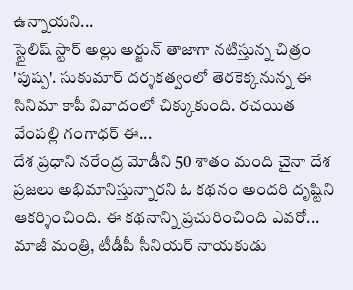ఉన్నాయని...
స్టైలిష్ స్టార్ అల్లు అర్జున్ తాజాగా నటిస్తున్న చిత్రం 'పుష్ప'. సుకుమార్ దర్శకత్వంలో తెరకెక్కనున్న ఈ సినిమా కాపీ వివాదంలో చిక్కుకుంది. రచయిత వేంపల్లి గంగాధర్ ఈ...
దేశ ప్రధాని నరేంద్ర మోడీని 50 శాతం మంది చైనా దేశ ప్రజలు అభిమానిస్తున్నారని ఓ కథనం అందరి దృష్టిని ఆకర్శించింది. ఈ కథనాన్ని ప్రచురించింది ఎవరో...
మాజీ మంత్రి, టీడీపీ సీనియర్ నాయకుడు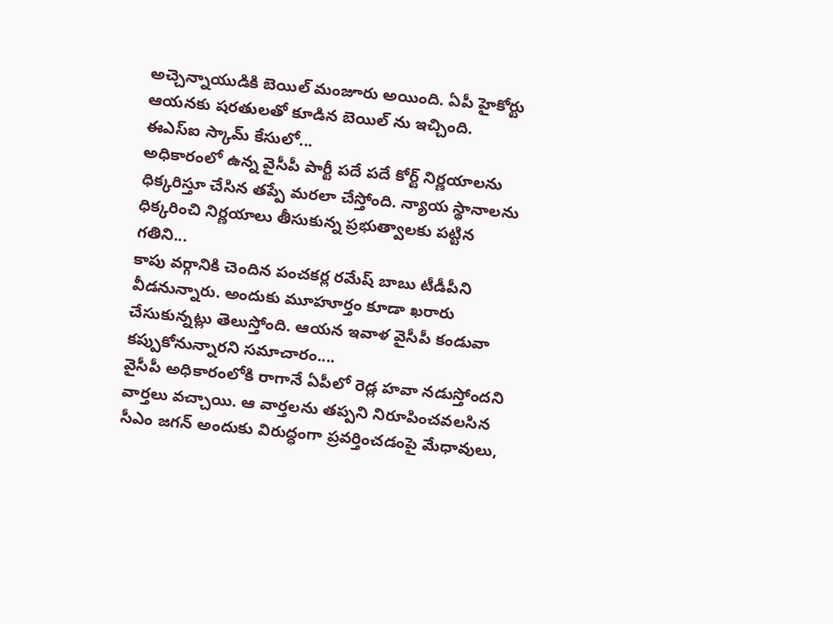అచ్చెన్నాయుడికి బెయిల్ మంజూరు అయింది. ఏపీ హైకోర్టు ఆయనకు షరతులతో కూడిన బెయిల్ ను ఇచ్చింది. ఈఎస్ఐ స్కామ్ కేసులో...
అధికారంలో ఉన్న వైసీపీ పార్టీ పదే పదే కోర్ట్ నిర్ణయాలను ధిక్కరిస్తూ చేసిన తప్పే మరలా చేస్తోంది. న్యాయ స్థానాలను ధిక్కరించి నిర్ణయాలు తీసుకున్న ప్రభుత్వాలకు పట్టిన గతిని...
కాపు వర్గానికి చెందిన పంచకర్ల రమేష్ బాబు టీడీపీని వీడనున్నారు. అందుకు మూహూర్తం కూడా ఖరారు చేసుకున్నట్లు తెలుస్తోంది. ఆయన ఇవాళ వైసీపీ కండువా కప్పుకోనున్నారని సమాచారం....
వైసీపీ అధికారంలోకి రాగానే ఏపీలో రెడ్ల హవా నడుస్తోందని వార్తలు వచ్చాయి. ఆ వార్తలను తప్పని నిరూపించవలసిన సీఎం జగన్ అందుకు విరుద్ధంగా ప్రవర్తించడంపై మేధావులు,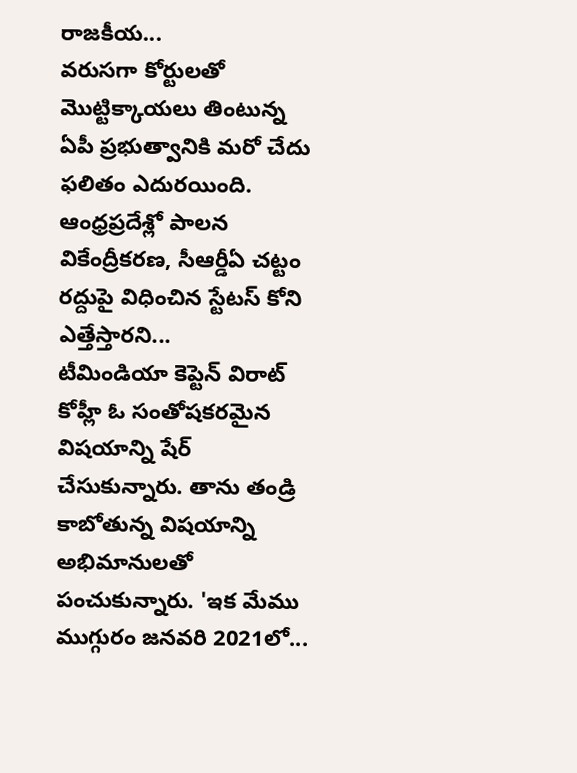రాజకీయ...
వరుసగా కోర్టులతో మొట్టిక్కాయలు తింటున్న ఏపీ ప్రభుత్వానికి మరో చేదు ఫలితం ఎదురయింది. ఆంధ్రప్రదేశ్లో పాలన వికేంద్రీకరణ, సీఆర్డీఏ చట్టం రద్దుపై విధించిన స్టేటస్ కోని ఎత్తేస్తారని...
టీమిండియా కెప్టెన్ విరాట్ కోహ్లీ ఓ సంతోషకరమైన విషయాన్ని షేర్ చేసుకున్నారు. తాను తండ్రి కాబోతున్న విషయాన్ని అభిమానులతో పంచుకున్నారు. 'ఇక మేము ముగ్గురం జనవరి 2021లో...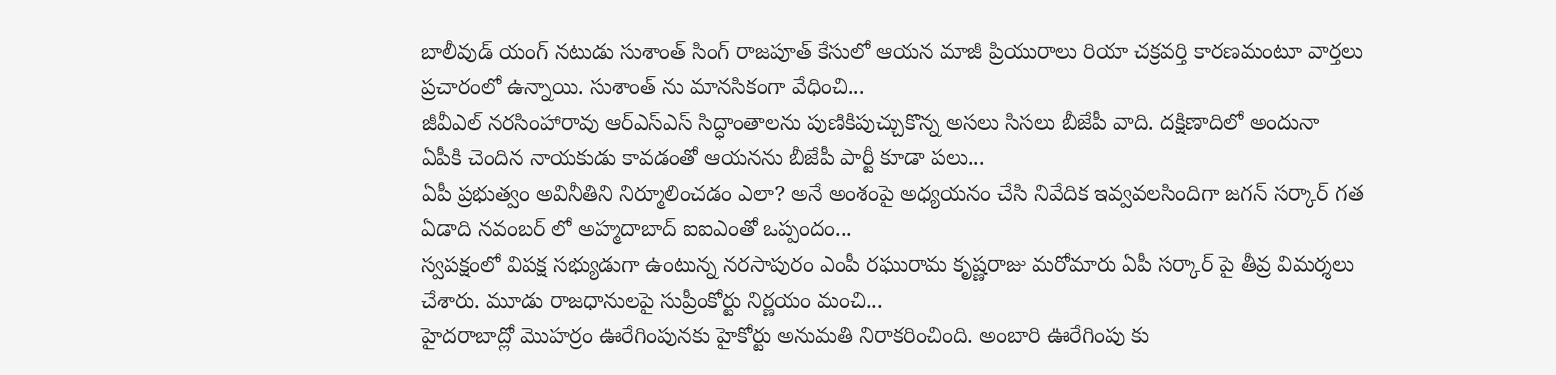బాలీవుడ్ యంగ్ నటుడు సుశాంత్ సింగ్ రాజపూత్ కేసులో ఆయన మాజీ ప్రియురాలు రియా చక్రవర్తి కారణమంటూ వార్తలు ప్రచారంలో ఉన్నాయి. సుశాంత్ ను మానసికంగా వేధించి...
జీవీఎల్ నరసింహారావు ఆర్ఎస్ఎస్ సిద్ధాంతాలను పుణికిపుచ్చుకొన్న అసలు సిసలు బీజేపీ వాది. దక్షిణాదిలో అందునా ఏపీకి చెందిన నాయకుడు కావడంతో ఆయనను బీజేపీ పార్టీ కూడా పలు...
ఏపీ ప్రభుత్వం అవినీతిని నిర్మూలించడం ఎలా? అనే అంశంపై అధ్యయనం చేసి నివేదిక ఇవ్వవలసిందిగా జగన్ సర్కార్ గత ఏడాది నవంబర్ లో అహ్మదాబాద్ ఐఐఎంతో ఒప్పందం...
స్వపక్షంలో విపక్ష సభ్యుడుగా ఉంటున్న నరసాపురం ఎంపీ రఘురామ కృష్ణరాజు మరోమారు ఏపీ సర్కార్ పై తీవ్ర విమర్శలు చేశారు. మూడు రాజధానులపై సుప్రీంకోర్టు నిర్ణయం మంచి...
హైదరాబాద్లో మొహర్రం ఊరేగింపునకు హైకోర్టు అనుమతి నిరాకరించింది. అంబారి ఊరేగింపు కు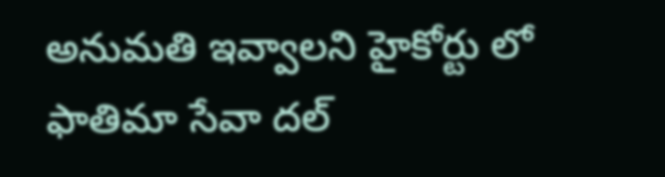అనుమతి ఇవ్వాలని హైకోర్టు లో ఫాతిమా సేవా దల్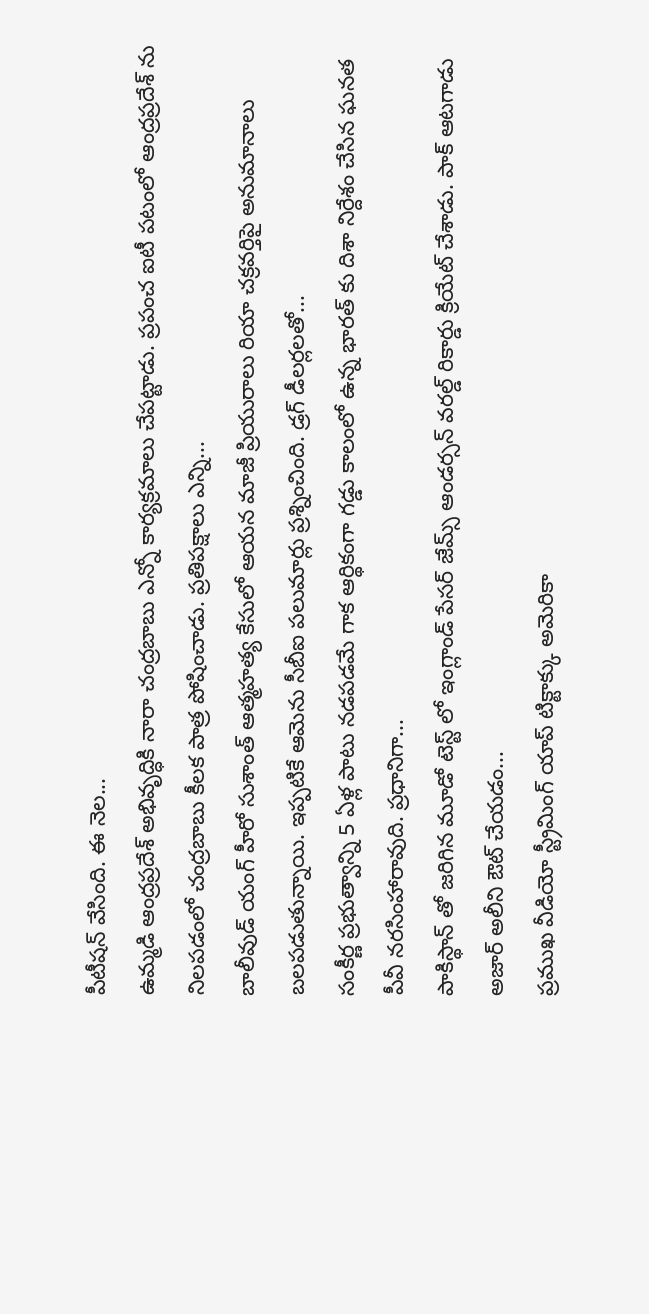పీటీషన్ వేసింది. ఈ నెల...
ఉమ్మడి ఆంద్రప్రదేశ్ అభివృద్ధికి నారా చంద్రబాబు ఎన్నో కార్యక్రమాలు చేపట్టాడు. ప్రపంచ ఐటీ పటంలో ఆంద్రప్రదేశ్ ను నిలపడంలో చంద్రబాబు కీలక పాత్ర పోషించాడు. ప్రతిపక్షాలు ఎన్ని...
బాలీవుడ్ యంగ్ హీరో సుశాంత్ ఆత్మహత్య కేసులో ఆయన మాజీ ప్రియురాలు రియా చక్రవర్తిపై అనుమానాలు బలపడుతున్నాయి. ఇప్పటికే ఆమెను సీబీఐ పలుమార్లు ప్రశ్నించింది. డ్రగ్ డీలర్లలతో...
సంకీర్ణ ప్రభుత్వాన్ని 5 ఏళ్ల పాటు నడపడమే గాక ఆర్థికంగా గడ్డు కాలంలో ఉన్న భారత్ కు దిశా నిర్దేశం చేసిన ఘనత పీవీ నరసింహారావుది. ప్రధానిగా...
పాకిస్థాన్ తో జరిగిన మూడో టెస్ట్ లో ఇంగ్లాండ్ పేసర్ జేమ్స్ ఆండర్సన్ వరల్డ్ రికార్డు క్రియేట్ చేశాడు. పాక్ ఆటగాడు అజార్ అలీని ఔట్ చేయడం...
ప్రముఖ వీడియో స్ట్రీమింగ్ యాప్ టిక్టాక్కు అమెరికా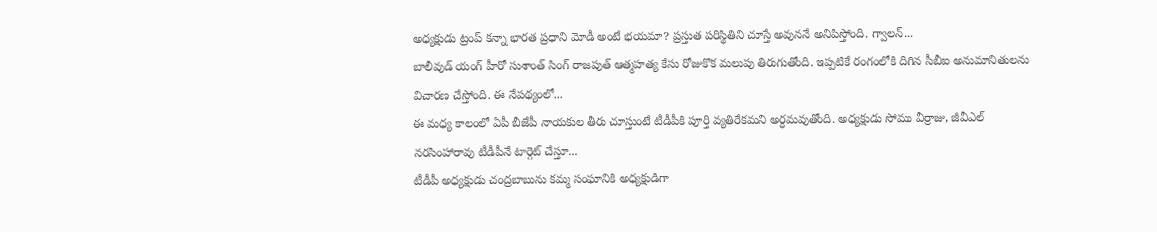అధ్యక్షుడు ట్రంప్ కన్నా భారత ప్రధాని మోడీ అంటే భయమా? ప్రస్తుత పరిస్థితిని చూస్తే అవుననే అనిపిస్తోంది. గ్వాలన్...
బాలీవుడ్ యంగ్ హీరో సుశాంత్ సింగ్ రాజపుత్ ఆత్మహత్య కేసు రోజుకొక మలుపు తిరుగుతోంది. ఇప్పటికే రంగంలోకి దిగిన సీబీఐ అనుమానితులను విచారణ చేస్తోంది. ఈ నేపథ్యంలో...
ఈ మధ్య కాలంలో ఏపీ బీజేపీ నాయకుల తీరు చూస్తుంటే టీడీపీకి పూర్తి వ్యతిరేకమని అర్ధమవుతోంది. అధ్యక్షుడు సోము వీర్రాజు, జీవీఎల్ నరసింహారావు టీడీపీనే టార్గెట్ చేస్తూ...
టీడీపీ అధ్యక్షుడు చంద్రబాబును కమ్మ సంఘానికి అధ్యక్షుడిగా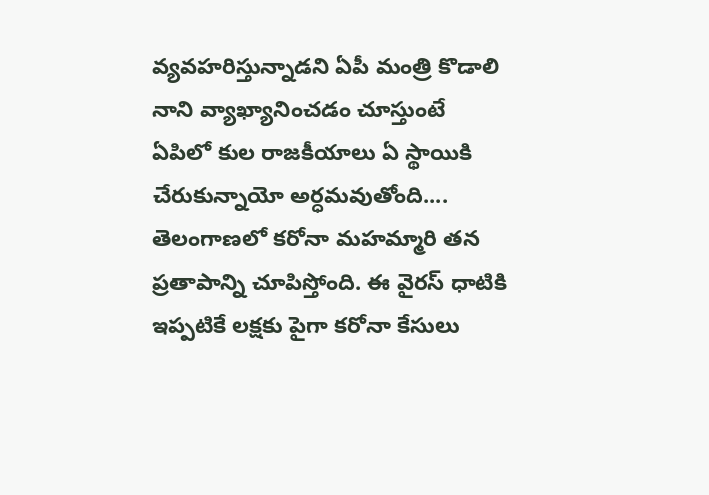వ్యవహరిస్తున్నాడని ఏపీ మంత్రి కొడాలి నాని వ్యాఖ్యానించడం చూస్తుంటే ఏపిలో కుల రాజకీయాలు ఏ స్థాయికి చేరుకున్నాయో అర్ధమవుతోంది....
తెలంగాణలో కరోనా మహమ్మారి తన ప్రతాపాన్ని చూపిస్తోంది. ఈ వైరస్ ధాటికి ఇప్పటికే లక్షకు పైగా కరోనా కేసులు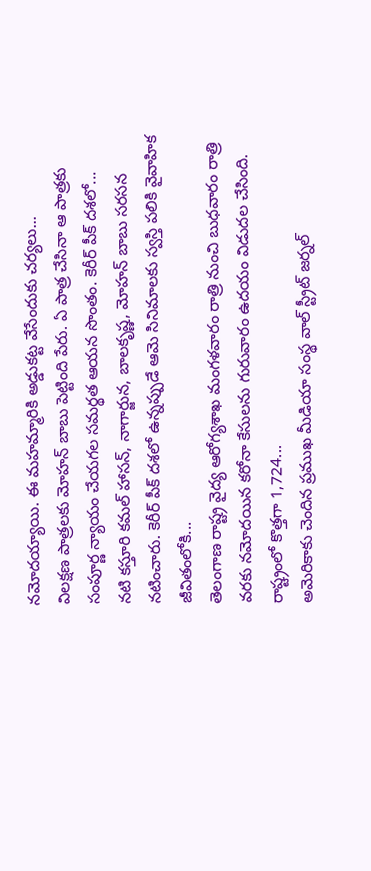నమోదయ్యాయి. ఈ మహమ్మారికి అడ్డుకట్ట వేసేందుకు చర్యలు...
విలక్షణ పాత్రలకు మోహన్ బాబు పెట్టింది పేరు. ఏ పాత్ర చేసినా ఆ పాత్రకు సంపూర్ణ న్యాయం చేయగల సమర్థత ఆయన సొంతం. కెరీర్ పీక్ దశలో...
నటి కస్తూరి కమల్ హాసన్, నాగార్జున, బాలకృష్ణ, మోహన్ బాబు సరసన నటించారు. కెరీర్ పీక్ దశలో ఉన్నప్పుడే ఆమె సినిమాలకు స్వస్తి పలికి వైవాహిక జీవితంలోకి...
తెలంగాణ రాష్ట్ర వైద్య ఆరోగ్యశాఖ మంగళవారం రాత్రి నుంచి బుధవారం రాత్రి వరకు నమోదయిన కరోనా కేసులను గురువారం ఉదయం విడుదల చేసింది. రాష్ట్రంలో కొత్తగా 1,724...
అమెరికాకు చెందిన ప్రముఖ మీడియా సంస్థ వాల్ స్ట్రీట్ జర్నల్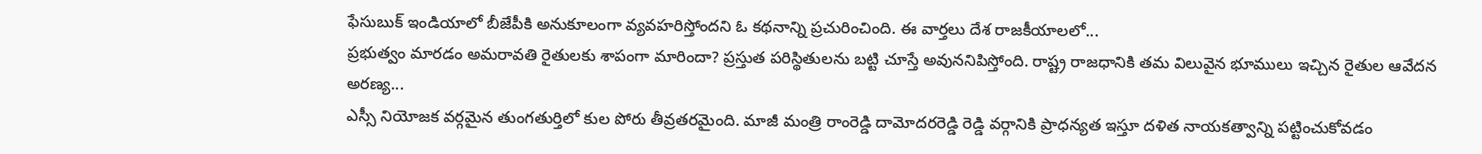ఫేసుబుక్ ఇండియాలో బీజేపీకి అనుకూలంగా వ్యవహరిస్తోందని ఓ కథనాన్ని ప్రచురించింది. ఈ వార్తలు దేశ రాజకీయాలలో...
ప్రభుత్వం మారడం అమరావతి రైతులకు శాపంగా మారిందా? ప్రస్తుత పరిస్థితులను బట్టి చూస్తే అవుననిపిస్తోంది. రాష్ట్ర రాజధానికి తమ విలువైన భూములు ఇచ్చిన రైతుల ఆవేదన అరణ్య...
ఎస్సీ నియోజక వర్గమైన తుంగతుర్తిలో కుల పోరు తీవ్రతరమైంది. మాజీ మంత్రి రాంరెడ్డి దామోదరరెడ్డి రెడ్డి వర్గానికి ప్రాధన్యత ఇస్తూ దళిత నాయకత్వాన్ని పట్టించుకోవడం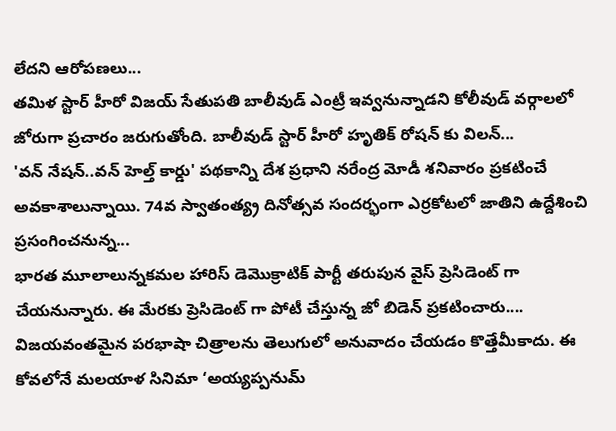లేదని ఆరోపణలు...
తమిళ స్టార్ హీరో విజయ్ సేతుపతి బాలీవుడ్ ఎంట్రీ ఇవ్వనున్నాడని కోలీవుడ్ వర్గాలలో జోరుగా ప్రచారం జరుగుతోంది. బాలీవుడ్ స్టార్ హీరో హృతిక్ రోషన్ కు విలన్...
'వన్ నేషన్..వన్ హెల్త్ కార్డు' పథకాన్ని దేశ ప్రధాని నరేంద్ర మోడీ శనివారం ప్రకటించే అవకాశాలున్నాయి. 74వ స్వాతంత్య్ర దినోత్సవ సందర్భంగా ఎర్రకోటలో జాతిని ఉద్దేశించి ప్రసంగించనున్న...
భారత మూలాలున్నకమల హారిస్ డెమొక్రాటిక్ పార్టీ తరుపున వైస్ ప్రెసిడెంట్ గా చేయనున్నారు. ఈ మేరకు ప్రెసిడెంట్ గా పోటీ చేస్తున్న జో బిడెన్ ప్రకటించారు....
విజయవంతమైన పరభాషా చిత్రాలను తెలుగులో అనువాదం చేయడం కొత్తేమీకాదు. ఈ కోవలోనే మలయాళ సినిమా ‘అయ్యప్పనుమ్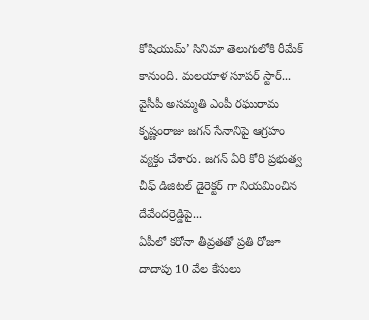కోషియుమ్’ సినిమా తెలుగులోకి రీమేక్ కానుంది. మలయాళ సూపర్ స్టార్...
వైసీపీ అసమ్మతి ఎంపీ రఘురామ కృష్ణంరాజు జగన్ సేనానిపై ఆగ్రహం వ్యక్తం చేశారు. జగన్ ఏరి కోరి ప్రభుత్వ చీఫ్ డిజిటల్ డైరెక్టర్ గా నియమించిన దేవేందర్రెడ్డిపై...
ఏపీలో కరోనా తీవ్రతతో ప్రతి రోజూ దాదాపు 10 వేల కేసులు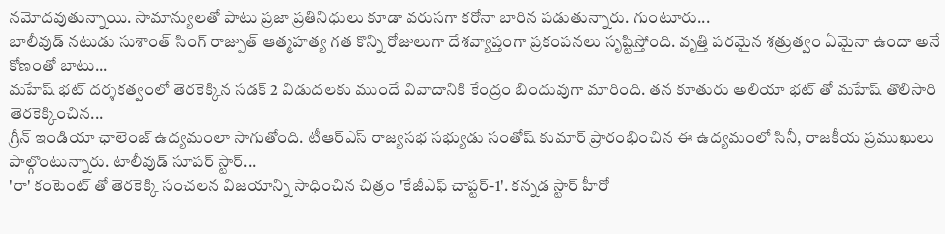నమోదవుతున్నాయి. సామాన్యులతో పాటు ప్రజా ప్రతినిధులు కూడా వరుసగా కరోనా బారిన పడుతున్నారు. గుంటూరు...
బాలీవుడ్ నటుడు సుశాంత్ సింగ్ రాజ్పుత్ ఆత్మహత్య గత కొన్ని రోజులుగా దేశవ్యాప్తంగా ప్రకంపనలు సృష్టిస్తోంది. వృత్తి పరమైన శత్రుత్వం ఏమైనా ఉందా అనే కోణంతో బాటు...
మహేష్ భట్ దర్శకత్వంలో తెరకెక్కిన సడక్ 2 విడుదలకు ముందే వివాదానికి కేంద్రం బిందువుగా మారింది. తన కూతురు అలియా భట్ తో మహేష్ తొలిసారి తెరకెక్కించిన...
గ్రీన్ ఇండియా ఛాలెంజ్ ఉద్యమంలా సాగుతోంది. టీఆర్ఎస్ రాజ్యసభ సభ్యుడు సంతోష్ కుమార్ ప్రారంభించిన ఈ ఉద్యమంలో సినీ, రాజకీయ ప్రముఖులు పాల్గొంటున్నారు. టాలీవుడ్ సూపర్ స్టార్...
'రా' కంటెంట్ తో తెరకెక్కి సంచలన విజయాన్ని సాధించిన చిత్రం 'కేజీఎఫ్ చాప్టర్-1'. కన్నడ స్టార్ హీరో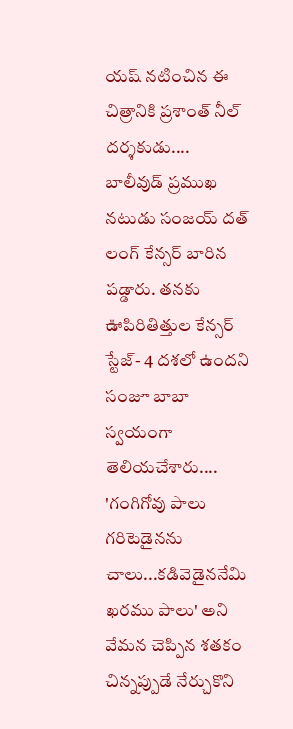యష్ నటించిన ఈ చిత్రానికి ప్రశాంత్ నీల్ దర్శకుడు....
బాలీవుడ్ ప్రముఖ నటుడు సంజయ్ దత్ లంగ్ కేన్సర్ బారిన పడ్డారు. తనకు ఊపిరితిత్తుల కేన్సర్ స్టేజ్- 4 దశలో ఉందని సంజూ బాబా స్వయంగా తెలియచేశారు....
'గంగిగోవు పాలు గరిటెడైనను చాలు...కడివెడైననేమి ఖరము పాలు' అని వేమన చెప్పిన శతకం చిన్నప్పుడే నేర్చుకొని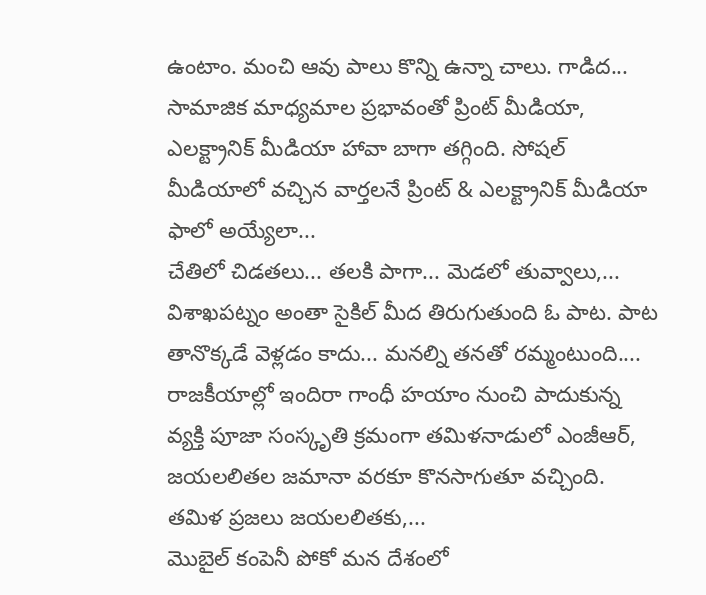ఉంటాం. మంచి ఆవు పాలు కొన్ని ఉన్నా చాలు. గాడిద...
సామాజిక మాధ్యమాల ప్రభావంతో ప్రింట్ మీడియా, ఎలక్ట్రానిక్ మీడియా హావా బాగా తగ్గింది. సోషల్ మీడియాలో వచ్చిన వార్తలనే ప్రింట్ & ఎలక్ట్రానిక్ మీడియా ఫాలో అయ్యేలా...
చేతిలో చిడతలు... తలకి పాగా... మెడలో తువ్వాలు,... విశాఖపట్నం అంతా సైకిల్ మీద తిరుగుతుంది ఓ పాట. పాట తానొక్కడే వెళ్లడం కాదు... మనల్ని తనతో రమ్మంటుంది....
రాజకీయాల్లో ఇందిరా గాంధీ హయాం నుంచి పాదుకున్న వ్యక్తి పూజా సంస్కృతి క్రమంగా తమిళనాడులో ఎంజీఆర్, జయలలితల జమానా వరకూ కొనసాగుతూ వచ్చింది. తమిళ ప్రజలు జయలలితకు,...
మొబైల్ కంపెనీ పోకో మన దేశంలో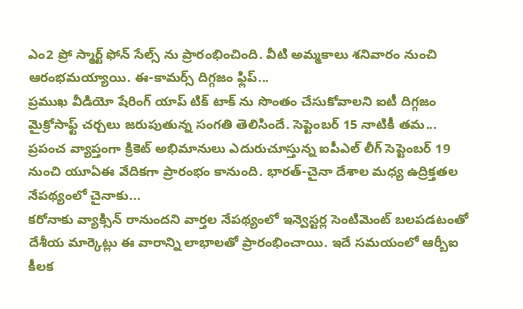ఎం2 ప్రో స్మార్ట్ ఫోన్ సేల్స్ ను ప్రారంభించింది. వీటి అమ్మకాలు శనివారం నుంచి ఆరంభమయ్యాయి. ఈ-కామర్స్ దిగ్గజం ఫ్లిప్...
ప్రముఖ వీడియో షేరింగ్ యాప్ టిక్ టాక్ ను సొంతం చేసుకోవాలని ఐటీ దిగ్గజం మైక్రోసాఫ్ట్ చర్చలు జరుపుతున్న సంగతి తెలిసిందే. సెప్టెంబర్ 15 నాటికీ తమ...
ప్రపంచ వ్యాప్తంగా క్రికెట్ అభిమానులు ఎదురుచూస్తున్న ఐపీఎల్ లీగ్ సెప్టెంబర్ 19 నుంచి యూఏఈ వేదికగా ప్రారంభం కానుంది. భారత్-చైనా దేశాల మధ్య ఉద్రిక్తతల నేపథ్యంలో చైనాకు...
కరోనాకు వ్యాక్సిన్ రానుందని వార్తల నేపథ్యంలో ఇన్వెస్టర్ల సెంటిమెంట్ బలపడటంతో దేశీయ మార్కెట్లు ఈ వారాన్ని లాభాలతో ప్రారంభించాయి. ఇదే సమయంలో ఆర్బీఐ కీలక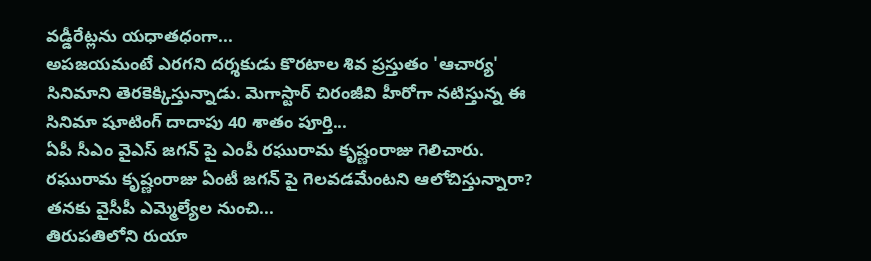వడ్డీరేట్లను యధాతధంగా...
అపజయమంటే ఎరగని దర్శకుడు కొరటాల శివ ప్రస్తుతం 'ఆచార్య' సినిమాని తెరకెక్కిస్తున్నాడు. మెగాస్టార్ చిరంజీవి హీరోగా నటిస్తున్న ఈ సినిమా షూటింగ్ దాదాపు 40 శాతం పూర్తి...
ఏపీ సీఎం వైఎస్ జగన్ పై ఎంపీ రఘురామ కృష్ణంరాజు గెలిచారు. రఘురామ కృష్ణంరాజు ఏంటీ జగన్ పై గెలవడమేంటని ఆలోచిస్తున్నారా? తనకు వైసీపీ ఎమ్మెల్యేల నుంచి...
తిరుపతిలోని రుయా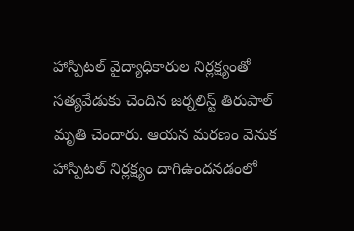హాస్పిటల్ వైద్యాధికారుల నిర్లక్ష్యంతో సత్యవేడుకు చెందిన జర్నలిస్ట్ తిరుపాల్ మృతి చెందారు. ఆయన మరణం వెనుక హాస్పిటల్ నిర్లక్ష్యం దాగిఉందనడంలో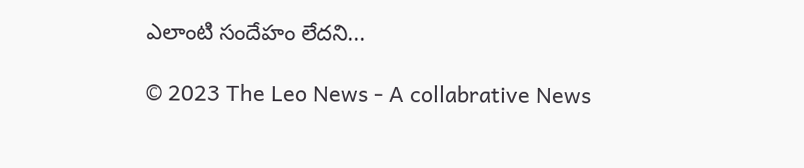ఎలాంటి సందేహం లేదని...

© 2023 The Leo News - A collabrative News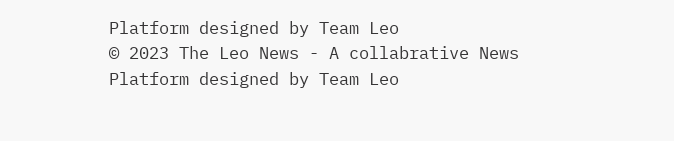Platform designed by Team Leo
© 2023 The Leo News - A collabrative News Platform designed by Team Leo